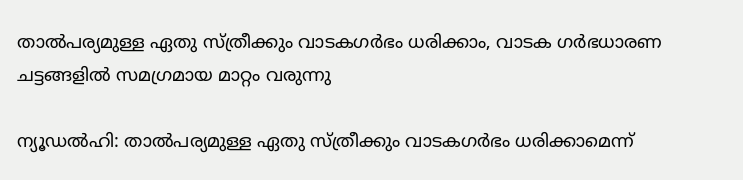താല്‍പര്യമുള്ള ഏതു സ്ത്രീക്കും വാടകഗര്‍ഭം ധരിക്കാം, വാടക ഗർഭധാരണ ചട്ടങ്ങളിൽ സമഗ്രമായ മാറ്റം വരുന്നു

ന്യൂഡല്‍ഹി: താല്‍പര്യമുള്ള ഏതു സ്ത്രീക്കും വാടകഗര്‍ഭം ധരിക്കാമെന്ന്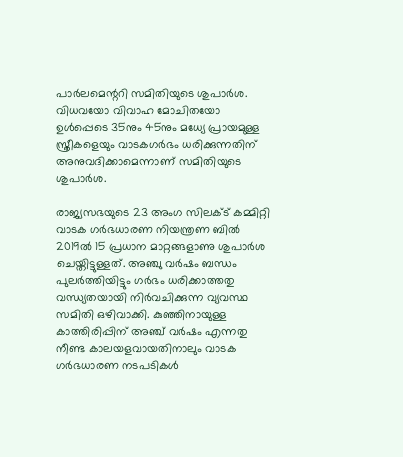പാര്‍ലമെന്ററി സമിതിയുടെ ശുപാര്‍ശ. വിധവയോ വിവാഹ മോചിതയോ ഉള്‍പ്പെടെ 35നും 45നും മധ്യേ പ്രായമുള്ള സ്ത്രീകളെയും വാടകഗര്‍ഭം ധരിക്കുന്നതിന് അനുവദിക്കാമെന്നാണ് സമിതിയുടെ ശുപാര്‍ശ.

രാജ്യസഭയുടെ 23 അംഗ സിലക്ട് കമ്മിറ്റി വാടക ഗര്‍ഭധാരണ നിയന്ത്രണ ബില്‍ 2019ല്‍ 15 പ്രധാന മാറ്റങ്ങളാണു ശുപാര്‍ശ ചെയ്തിട്ടുള്ളത്. അഞ്ചു വര്‍ഷം ബന്ധം പുലര്‍ത്തിയിട്ടും ഗര്‍ഭം ധരിക്കാത്തതു വന്ധ്യതയായി നിര്‍വചിക്കുന്ന വ്യവസ്ഥ സമിതി ഒഴിവാക്കി. കുഞ്ഞിനായുള്ള കാത്തിരിപ്പിന് അഞ്ച് വര്‍ഷം എന്നതു നീണ്ട കാലയളവായതിനാലും വാടക ഗര്‍ഭധാരണ നടപടികള്‍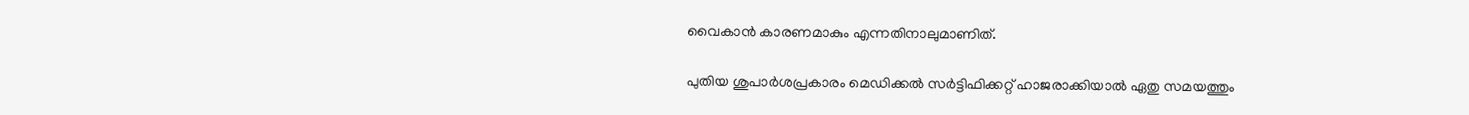വൈകാന്‍ കാരണമാകും എന്നതിനാലുമാണിത്.

പുതിയ ശുപാര്‍ശപ്രകാരം മെഡിക്കല്‍ സര്‍ട്ടിഫിക്കറ്റ് ഹാജരാക്കിയാല്‍ ഏതു സമയത്തും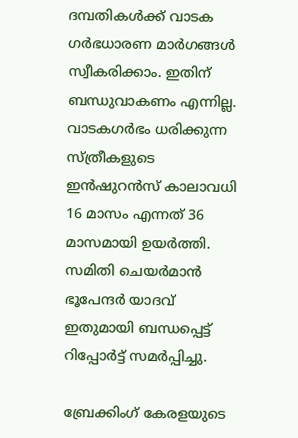ദമ്പതികള്‍ക്ക് വാടക ഗര്‍ഭധാരണ മാര്‍ഗങ്ങള്‍ സ്വീകരിക്കാം. ഇതിന് ബന്ധുവാകണം എന്നില്ല. വാടകഗര്‍ഭം ധരിക്കുന്ന സ്ത്രീകളുടെ ഇന്‍ഷുറന്‍സ് കാലാവധി 16 മാസം എന്നത് 36 മാസമായി ഉയര്‍ത്തി. സമിതി ചെയര്‍മാന്‍ ഭൂപേന്ദര്‍ യാദവ് ഇതുമായി ബന്ധപ്പെട്ട് റിപ്പോര്‍ട്ട് സമര്‍പ്പിച്ചു.

ബ്രേക്കിംഗ് കേരളയുടെ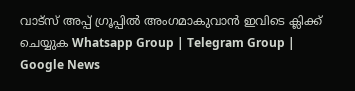വാട്സ് അപ്പ് ഗ്രൂപ്പിൽ അംഗമാകുവാൻ ഇവിടെ ക്ലിക്ക് ചെയ്യുക Whatsapp Group | Telegram Group | Google News